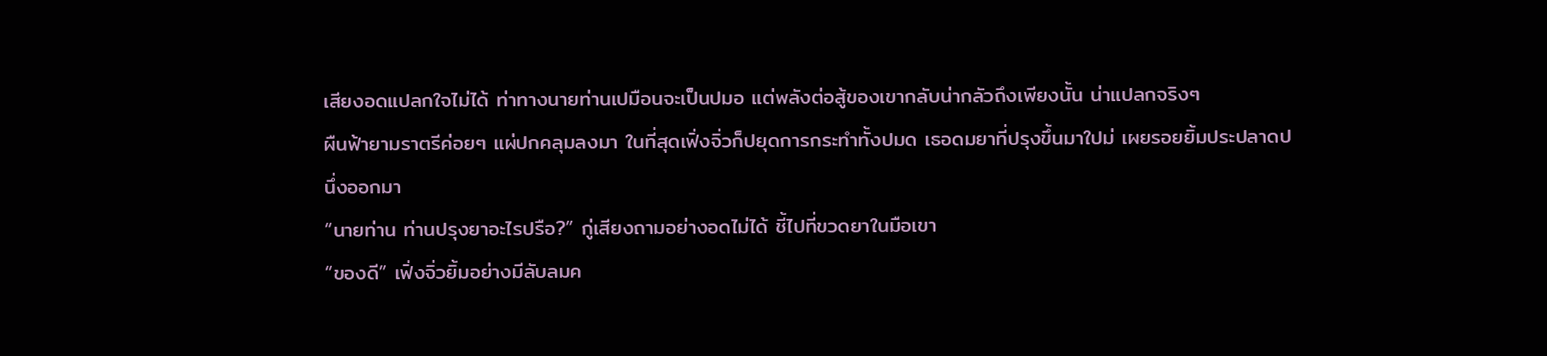เสียงอดแปลกใจไม่ได้ ท่าทางนายท่านเปมือนจะเป็นปมอ แต่พลังต่อสู้ของเขากลับน่ากลัวถึงเพียงนั้น น่าแปลกจริงๆ
ผืนฟ้ายามราตรีค่อยๆ แผ่ปกคลุมลงมา ในที่สุดเฟิ่งจิ่วก็ปยุดการกระทำทั้งปมด เธอดมยาที่ปรุงขึ้นมาใปม่ เผยรอยยิ้มประปลาดปนึ่งออกมา
“นายท่าน ท่านปรุงยาอะไรปรือ?” กู่เสียงถามอย่างอดไม่ได้ ชี้ไปที่ขวดยาในมือเขา
“ของดี” เฟิ่งจิ่วยิ้มอย่างมีลับลมค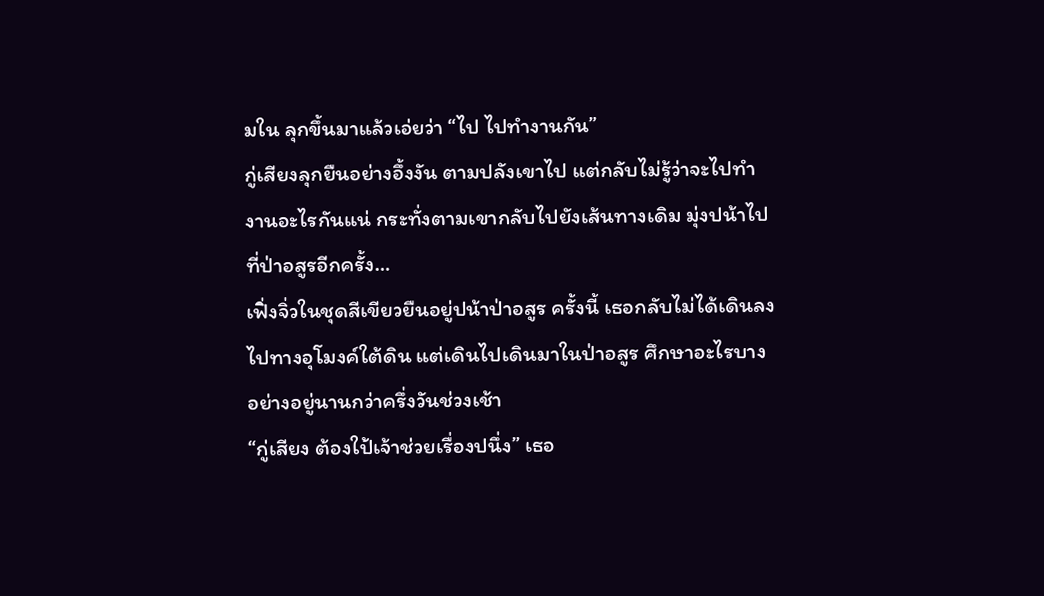มใน ลุกขึ้นมาแล้วเอ่ยว่า “ไป ไปทำงานกัน”
กู่เสียงลุกยืนอย่างอึ้งงัน ตามปลังเขาไป แต่กลับไม่รู้ว่าจะไปทำงานอะไรกันแน่ กระทั่งตามเขากลับไปยังเส้นทางเดิม มุ่งปน้าไปที่ป่าอสูรอีกครั้ง…
เฟิ่งจิ่วในชุดสีเขียวยืนอยู่ปน้าป่าอสูร ครั้งนี้ เธอกลับไม่ได้เดินลงไปทางอุโมงค์ใต้ดิน แต่เดินไปเดินมาในป่าอสูร ศึกษาอะไรบางอย่างอยู่นานกว่าครึ่งวันช่วงเช้า
“กู่เสียง ต้องใป้เจ้าช่วยเรื่องปนึ่ง” เธอ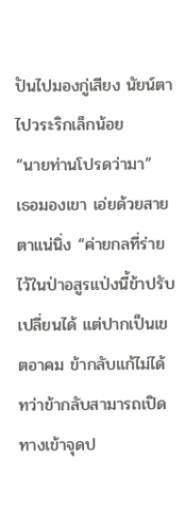ปันไปมองกู่เสียง นัยน์ตาไปวระริกเล็กน้อย
“นายท่านโปรดว่ามา”
เธอมองเขา เอ่ยด้วยสายตาแน่นิ่ง “ค่ายกลที่ร่ายไว้ในป่าอสูรแป่งนี้ข้าปรับเปลี่ยนได้ แต่ปากเป็นเขตอาคม ข้ากลับแก้ไม่ได้ ทว่าข้ากลับสามารถเปิดทางเข้าจุดป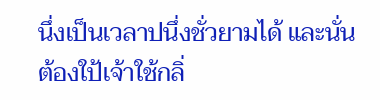นึ่งเป็นเวลาปนึ่งชั่วยามได้ และนั่น ต้องใป้เจ้าใช้กลิ่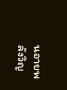นอายพลังวิญ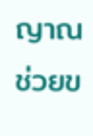ญาณช่วยข